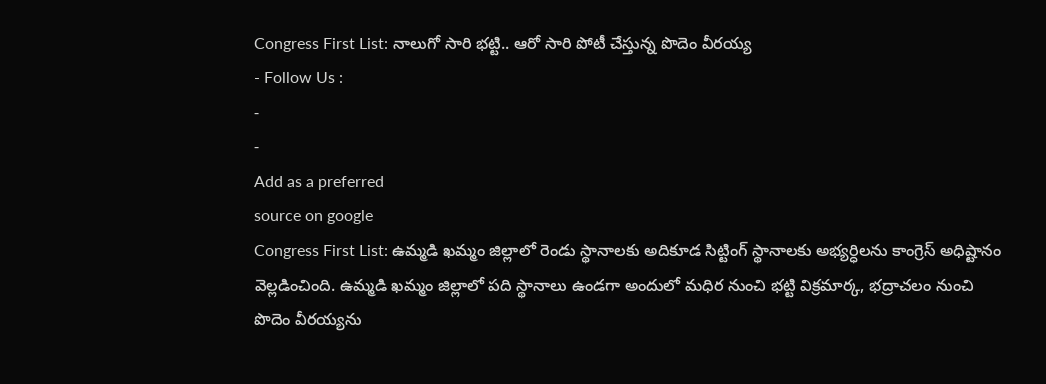Congress First List: నాలుగో సారి భట్టి.. ఆరో సారి పోటీ చేస్తున్న పొదెం వీరయ్య
- Follow Us :
-
-
Add as a preferred
source on google
Congress First List: ఉమ్మడి ఖమ్మం జిల్లాలో రెండు స్థానాలకు అదికూడ సిట్టింగ్ స్థానాలకు అభ్యర్ధిలను కాంగ్రెస్ అధిష్టానం వెల్లడించింది. ఉమ్మడి ఖమ్మం జిల్లాలో పది స్థానాలు ఉండగా అందులో మధిర నుంచి భట్టి విక్రమార్క, భద్రాచలం నుంచి పొదెం వీరయ్యను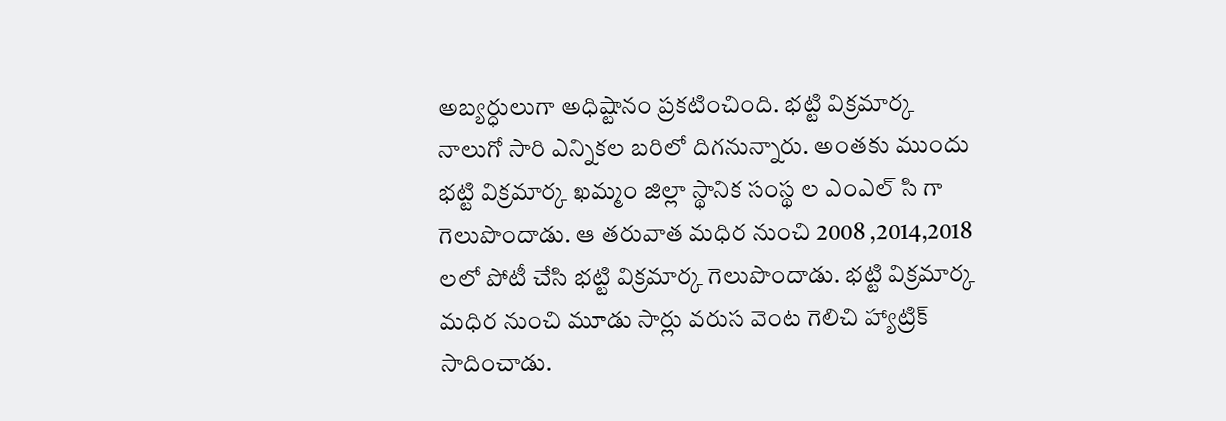అబ్యర్ధులుగా అధిష్టానం ప్రకటించింది. భట్టి విక్రమార్క నాలుగో సారి ఎన్నికల బరిలో దిగనున్నారు. అంతకు ముందు భట్టి విక్రమార్క ఖమ్మం జిల్లా స్థానిక సంస్థ ల ఎంఎల్ సి గా గెలుపొందాడు. ఆ తరువాత మధిర నుంచి 2008 ,2014,2018 లలో పోటీ చేసి భట్టి విక్రమార్క గెలుపొందాడు. భట్టి విక్రమార్క మధిర నుంచి మూడు సార్లు వరుస వెంట గెలిచి హ్యాట్రిక్ సాదించాడు.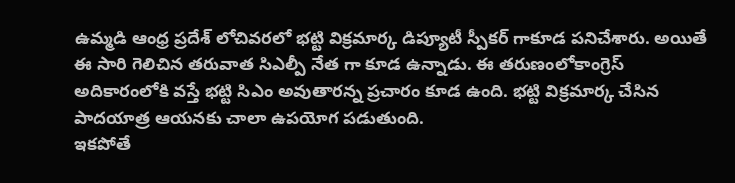ఉమ్మడి ఆంధ్ర ప్రదేశ్ లోచివరలో భట్టి విక్రమార్క డిప్యూటీ స్పీకర్ గాకూడ పనిచేశారు. అయితే ఈ సారి గెలిచిన తరువాత సిఎల్పీ నేత గా కూడ ఉన్నాడు. ఈ తరుణంలోకాంగ్రెస్ అదికారంలోకి వస్తే భట్టి సిఎం అవుతారన్న ప్రచారం కూడ ఉంది. భట్టి విక్రమార్క చేసిన పాదయాత్ర ఆయనకు చాలా ఉపయోగ పడుతుంది.
ఇకపోతే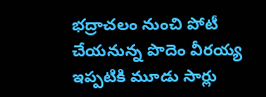భద్రాచలం నుంచి పోటీ చేయనున్న పొదెం వీరయ్య ఇప్పటికి మూడు సార్లు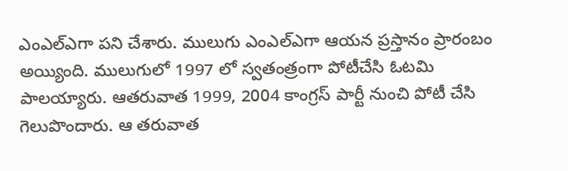ఎంఎల్ఎగా పని చేశారు. ములుగు ఎంఎల్ఎగా ఆయన ప్రస్తానం ప్రారంబం అయ్యింది. ములుగులో 1997 లో స్వతంత్రంగా పోటీచేసి ఓటమి పాలయ్యారు. ఆతరువాత 1999, 2004 కాంగ్రస్ పార్టీ నుంచి పోటీ చేసి గెలుపొందారు. ఆ తరువాత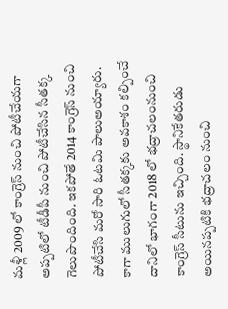మళ్లీ 2009 లో కాంగ్రెస్ నుంచి పోటీచేయగా అప్పటిలో టీడీపీ నుంచి పోటీచేసిన సీతక్క గెలుపొందింది. ఇకపోతే 2014 కాంగ్రెస్ నుంచి పోటీచేసి మరో సారి ఓటమి పాలుఅయ్యారు. కాగా ములుగులో సీతక్కకు అవకాశం కల్పించే దానిలో భాగంగా 2018 లో భద్రాచలంనుంచి కాంగ్రెస్ సీటును ఇచ్చింది. స్థానికేతరుడు అయినప్పటికి భద్రాచలం నుంచి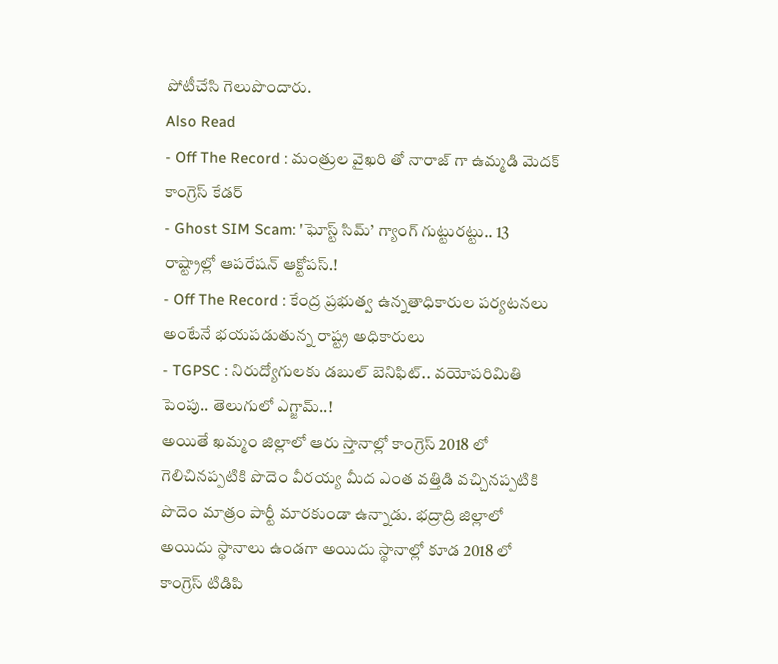పోటీచేసి గెలుపొందారు.
Also Read
- Off The Record : మంత్రుల వైఖరి తో నారాజ్ గా ఉమ్మడి మెదక్ కాంగ్రెస్ కేడర్
- Ghost SIM Scam: 'ఘోస్ట్ సిమ్’ గ్యాంగ్ గుట్టురట్టు.. 13 రాష్ట్రాల్లో ఆపరేషన్ ఆక్టోపస్.!
- Off The Record : కేంద్ర ప్రభుత్వ ఉన్నతాధికారుల పర్యటనలు అంటేనే భయపడుతున్న రాష్ట్ర అధికారులు
- TGPSC : నిరుద్యోగులకు డబుల్ బెనిఫిట్.. వయోపరిమితి పెంపు.. తెలుగులో ఎగ్జామ్..!
అయితే ఖమ్మం జిల్లాలో ఆరు స్తానాల్లో కాంగ్రెస్ 2018 లో గెలిచినప్పటికి పొదెం వీరయ్య మీద ఎంత వత్తిడి వచ్చినప్పటికి పొదెం మాత్రం పార్టీ మారకుండా ఉన్నాడు. భద్రాద్రి జిల్లాలో అయిదు స్థానాలు ఉండగా అయిదు స్థానాల్లో కూడ 2018 లో కాంగ్రెస్ టిడిపి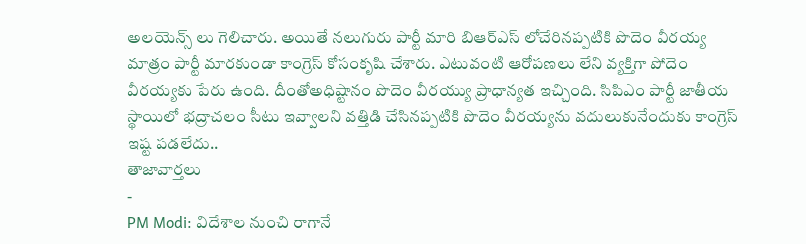అలయెన్స్ లు గెలిచారు. అయితే నలుగురు పార్టీ మారి బిఆర్ఎస్ లోచేరినప్పటికి పొదెం వీరయ్య మాత్రం పార్టీ మారకుండా కాంగ్రెస్ కోసంకృషి చేశారు. ఎటువంటి ఆరోపణలు లేని వ్యక్తిగా పోదెం వీరయ్యకు పేరు ఉంది. దీంతోఅధిష్టానం పొదెం వీరయ్యు ప్రాధాన్యత ఇచ్చింది. సిపిఎం పార్టీ జాతీయ స్థాయిలో భద్రాచలం సీటు ఇవ్వాలని వత్తిడి చేసినప్పటికి పొదెం వీరయ్యను వదులుకునేందుకు కాంగ్రెస్ ఇష్ట పడలేదు..
తాజావార్తలు
-
PM Modi: విదేశాల నుంచి రాగానే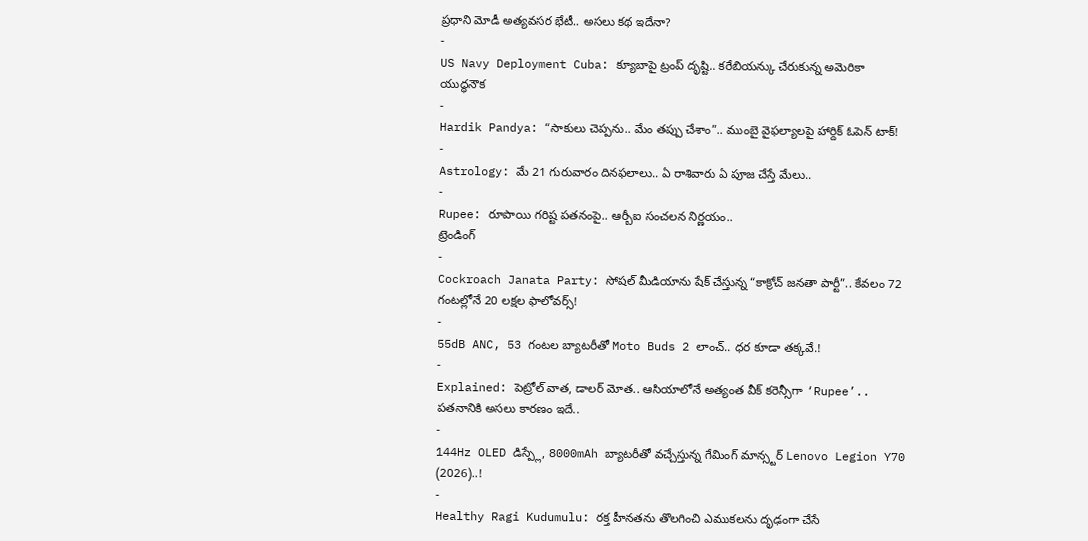ప్రధాని మోడీ అత్యవసర భేటీ.. అసలు కథ ఇదేనా?
-
US Navy Deployment Cuba: క్యూబాపై ట్రంప్ దృష్టి.. కరేబియన్కు చేరుకున్న అమెరికా యుద్ధనౌక
-
Hardik Pandya: “సాకులు చెప్పను.. మేం తప్పు చేశాం”.. ముంబై వైఫల్యాలపై హార్దిక్ ఓపెన్ టాక్!
-
Astrology: మే 21 గురువారం దినఫలాలు.. ఏ రాశివారు ఏ పూజ చేస్తే మేలు..
-
Rupee: రూపాయి గరిష్ట పతనంపై.. ఆర్బీఐ సంచలన నిర్ణయం..
ట్రెండింగ్
-
Cockroach Janata Party: సోషల్ మీడియాను షేక్ చేస్తున్న “కాక్రోచ్ జనతా పార్టీ”.. కేవలం 72 గంటల్లోనే 20 లక్షల ఫాలోవర్స్!
-
55dB ANC, 53 గంటల బ్యాటరీతో Moto Buds 2 లాంచ్.. ధర కూడా తక్కవే.!
-
Explained: పెట్రోల్ వాత, డాలర్ మోత.. ఆసియాలోనే అత్యంత వీక్ కరెన్సీగా ‘Rupee’.. పతనానికి అసలు కారణం ఇదే..
-
144Hz OLED డిస్ప్లే, 8000mAh బ్యాటరీతో వచ్చేస్తున్న గేమింగ్ మాన్స్టర్ Lenovo Legion Y70 (2026)..!
-
Healthy Ragi Kudumulu: రక్త హీనతను తొలగించి ఎముకలను దృఢంగా చేసే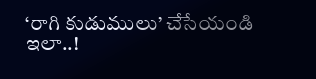‘రాగి కుడుములు’ చేసేయండి ఇలా..!